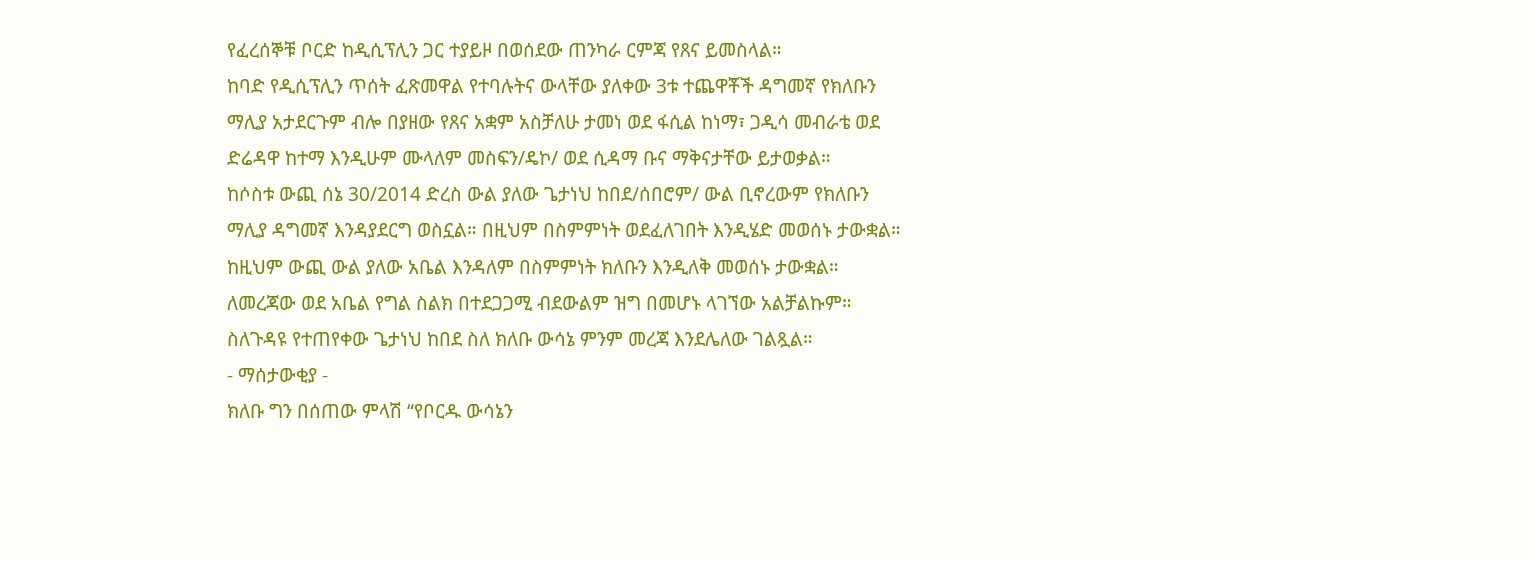የፈረሰኞቹ ቦርድ ከዲሲፕሊን ጋር ተያይዞ በወሰደው ጠንካራ ርምጃ የጸና ይመስላል።
ከባድ የዲሲፕሊን ጥሰት ፈጽመዋል የተባሉትና ውላቸው ያለቀው 3ቱ ተጨዋቾች ዳግመኛ የክለቡን ማሊያ አታደርጉም ብሎ በያዘው የጸና አቋም አስቻለሁ ታመነ ወደ ፋሲል ከነማ፣ ጋዲሳ መብራቴ ወደ ድሬዳዋ ከተማ እንዲሁም ሙላለም መስፍን/ዴኮ/ ወደ ሲዳማ ቡና ማቅናታቸው ይታወቃል።
ከሶስቱ ውጪ ሰኔ 30/2014 ድረስ ውል ያለው ጌታነህ ከበደ/ሰበሮም/ ውል ቢኖረውም የክለቡን ማሊያ ዳግመኛ እንዳያደርግ ወስኗል። በዚህም በስምምነት ወደፈለገበት እንዲሄድ መወሰኑ ታውቋል። ከዚህም ውጪ ውል ያለው አቤል እንዳለም በስምምነት ክለቡን እንዲለቅ መወሰኑ ታውቋል።
ለመረጃው ወደ አቤል የግል ስልክ በተደጋጋሚ ብደውልም ዝግ በመሆኑ ላገኘው አልቻልኩም። ስለጉዳዩ የተጠየቀው ጌታነህ ከበደ ስለ ክለቡ ውሳኔ ምንም መረጃ እንደሌለው ገልጿል።
- ማሰታውቂያ -
ክለቡ ግን በሰጠው ምላሽ “የቦርዱ ውሳኔን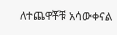ለተጨዋቾቹ አሳውቀናል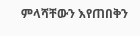ምላሻቸውን እየጠበቅን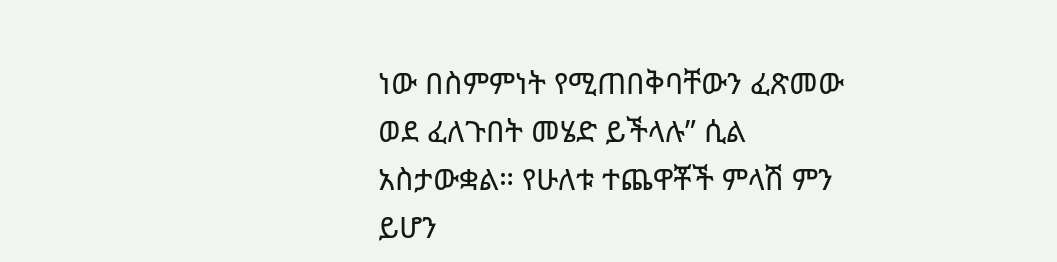ነው በስምምነት የሚጠበቅባቸውን ፈጽመው ወደ ፈለጉበት መሄድ ይችላሉ” ሲል አስታውቋል። የሁለቱ ተጨዋቾች ምላሽ ምን ይሆን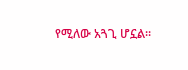የሚለው አጓጊ ሆኗል።